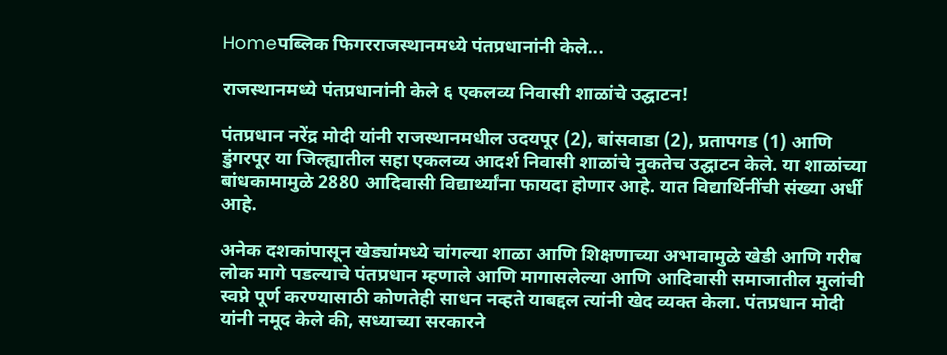Homeपब्लिक फिगरराजस्थानमध्ये पंतप्रधानांनी केले...

राजस्थानमध्ये पंतप्रधानांनी केले ६ एकलव्य निवासी शाळांचे उद्घाटन!

पंतप्रधान नरेंद्र मोदी यांनी राजस्थानमधील उदयपूर (2), बांसवाडा (2), प्रतापगड (1) आणि डुंगरपूर या जिल्ह्यातील सहा एकलव्य आदर्श निवासी शाळांचे नुकतेच उद्घाटन केले. या शाळांच्या बांधकामामुळे 2880 आदिवासी विद्यार्थ्यांना फायदा होणार आहे. यात विद्यार्थिनींची संख्या अर्धी आहे.

अनेक दशकांपासून खेड्यांमध्ये चांगल्या शाळा आणि शिक्षणाच्या अभावामुळे खेडी आणि गरीब लोक मागे पडल्याचे पंतप्रधान म्हणाले आणि मागासलेल्या आणि आदिवासी समाजातील मुलांची स्वप्ने पूर्ण करण्यासाठी कोणतेही साधन नव्हते याबद्दल त्यांनी खेद व्यक्त केला. पंतप्रधान मोदी यांनी नमूद केले की, सध्याच्या सरकारने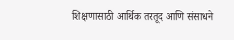शिक्षणासाठी आर्थिक तरतूद आणि संसाधने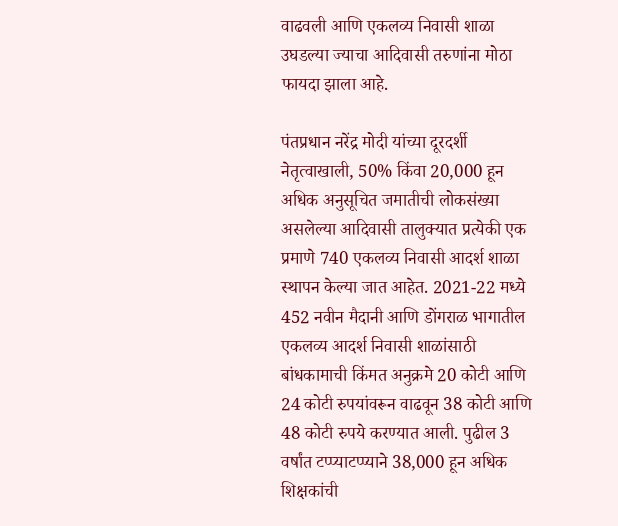वाढवली आणि एकलव्य निवासी शाळा उघडल्या ज्याचा आदिवासी तरुणांना मोठा फायदा झाला आहे.

पंतप्रधान नरेंद्र मोदी यांच्या दूरदर्शी नेतृत्वाखाली, 50% किंवा 20,000 हून अधिक अनुसूचित जमातीची लोकसंख्या असलेल्या आदिवासी तालुक्यात प्रत्येकी एक प्रमाणे 740 एकलव्य निवासी आदर्श शाळा स्थापन केल्या जात आहेत. 2021-22 मध्ये 452 नवीन मैदानी आणि डोंगराळ भागातील एकलव्य आदर्श निवासी शाळांसाठी बांधकामाची किंमत अनुक्रमे 20 कोटी आणि 24 कोटी रुपयांवरून वाढवून 38 कोटी आणि 48 कोटी रुपये करण्यात आली. पुढील 3 वर्षांत टप्प्याटप्प्याने 38,000 हून अधिक शिक्षकांची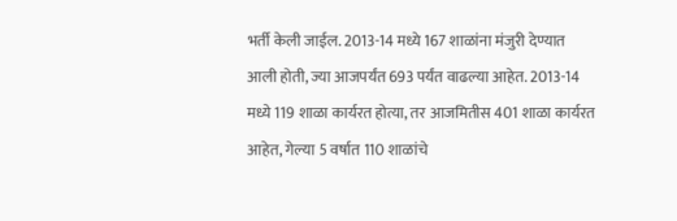भर्ती केली जाईल. 2013-14 मध्ये 167 शाळांना मंजुरी देण्यात आली होती, ज्या आजपर्यंत 693 पर्यंत वाढल्या आहेत. 2013-14 मध्ये 119 शाळा कार्यरत होत्या, तर आजमितीस 401 शाळा कार्यरत आहेत, गेल्या 5 वर्षात 110 शाळांचे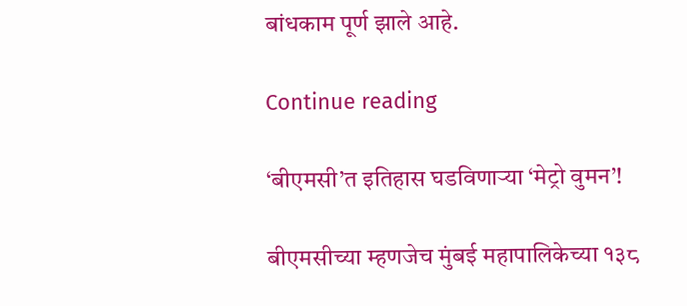बांधकाम पूर्ण झाले आहे.

Continue reading

‘बीएमसी’त इतिहास घडविणाऱ्या ‘मेट्रो वुमन’!

बीएमसीच्या म्हणजेच मुंबई महापालिकेच्या १३८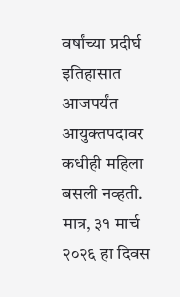वर्षांच्या प्रदीर्घ इतिहासात आजपर्यंत आयुक्तपदावर कधीही महिला बसली नव्हती. मात्र, ३१ मार्च २०२६ हा दिवस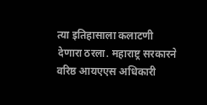त्या इतिहासाला कलाटणी देणारा ठरला. महाराष्ट्र सरकारने वरिष्ठ आयएएस अधिकारी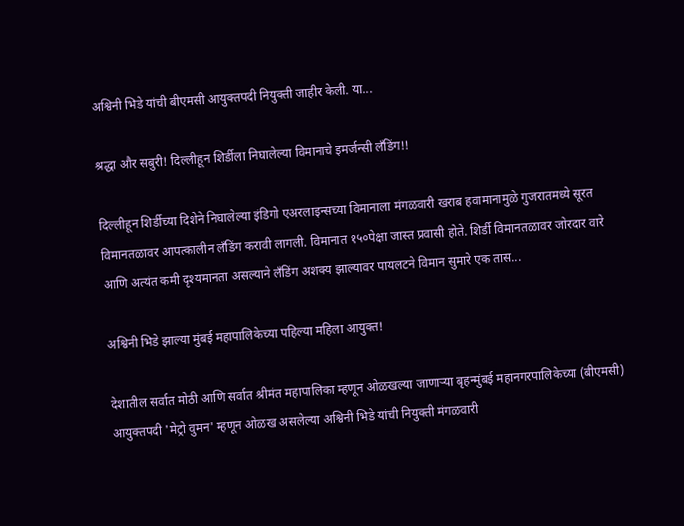अश्विनी भिडे यांची बीएमसी आयुक्तपदी नियुक्ती जाहीर केली. या...

श्रद्धा और सबुरी! दिल्लीहून शिर्डीला निघालेल्या विमानाचे इमर्जन्सी लँडिंग!!

दिल्लीहून शिर्डीच्या दिशेने निघालेल्या इंडिगो एअरलाइन्सच्या विमानाला मंगळवारी खराब हवामानामुळे गुजरातमध्ये सूरत विमानतळावर आपत्कालीन लँडिंग करावी लागली. विमानात १५०पेक्षा जास्त प्रवासी होते. शिर्डी विमानतळावर जोरदार वारे आणि अत्यंत कमी दृश्यमानता असल्याने लँडिंग अशक्य झाल्यावर पायलटने विमान सुमारे एक तास...

अश्विनी भिडे झाल्या मुंबई महापालिकेच्या पहिल्या महिला आयुक्त!

देशातील सर्वात मोठी आणि सर्वात श्रीमंत महापालिका म्हणून ओळखल्या जाणाऱ्या बृहन्मुंबई महानगरपालिकेच्या (बीएमसी) आयुक्तपदी 'मेट्रो वुमन' म्हणून ओळख असलेल्या अश्विनी भिडे यांची नियुक्ती मंगळवारी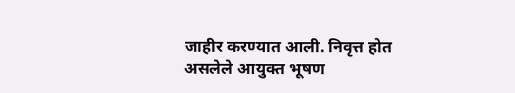जाहीर करण्यात आली. निवृत्त होत असलेले आयुक्त भूषण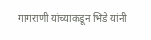गागराणी यांच्याकडून भिडे यांनी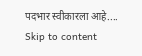पदभार स्वीकारला आहे....
Skip to content